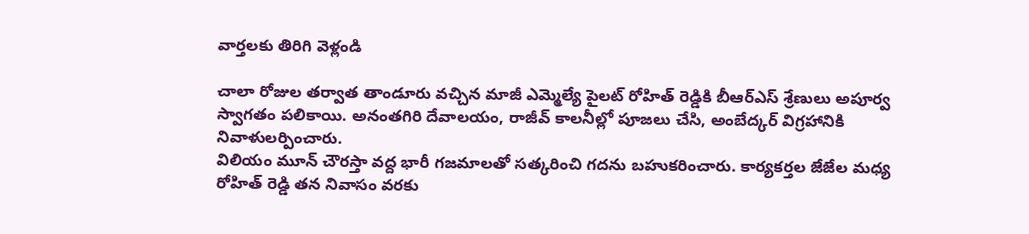వార్తలకు తిరిగి వెళ్లండి

చాలా రోజుల తర్వాత తాండూరు వచ్చిన మాజీ ఎమ్మెల్యే పైలట్ రోహిత్ రెడ్డికి బీఆర్ఎస్ శ్రేణులు అపూర్వ స్వాగతం పలికాయి. అనంతగిరి దేవాలయం, రాజీవ్ కాలనీల్లో పూజలు చేసి, అంబేద్కర్ విగ్రహానికి నివాళులర్పించారు.
విలియం మూన్ చౌరస్తా వద్ద భారీ గజమాలతో సత్కరించి గదను బహుకరించారు. కార్యకర్తల జేజేల మధ్య రోహిత్ రెడ్డి తన నివాసం వరకు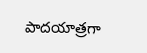పాదయాత్రగా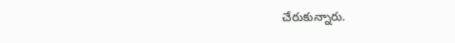చేరుకున్నారు.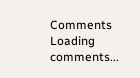Comments
Loading comments...